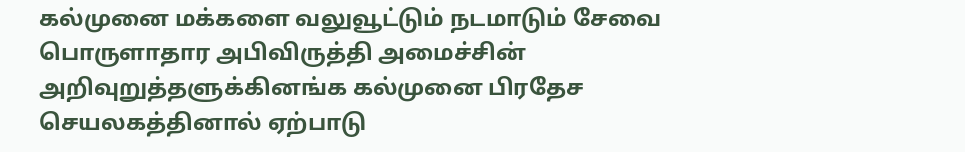கல்முனை மக்களை வலுவூட்டும் நடமாடும் சேவை
பொருளாதார அபிவிருத்தி அமைச்சின் அறிவுறுத்தளுக்கினங்க கல்முனை பிரதேச செயலகத்தினால் ஏற்பாடு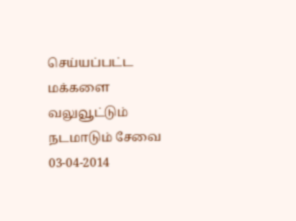செய்யப்பட்ட மக்களை வலுவூட்டும் நடமாடும் சேவை 03-04-2014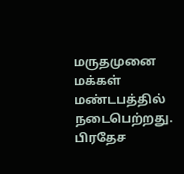மருதமுனை மக்கள் மண்டபத்தில் நடைபெற்றது.
பிரதேச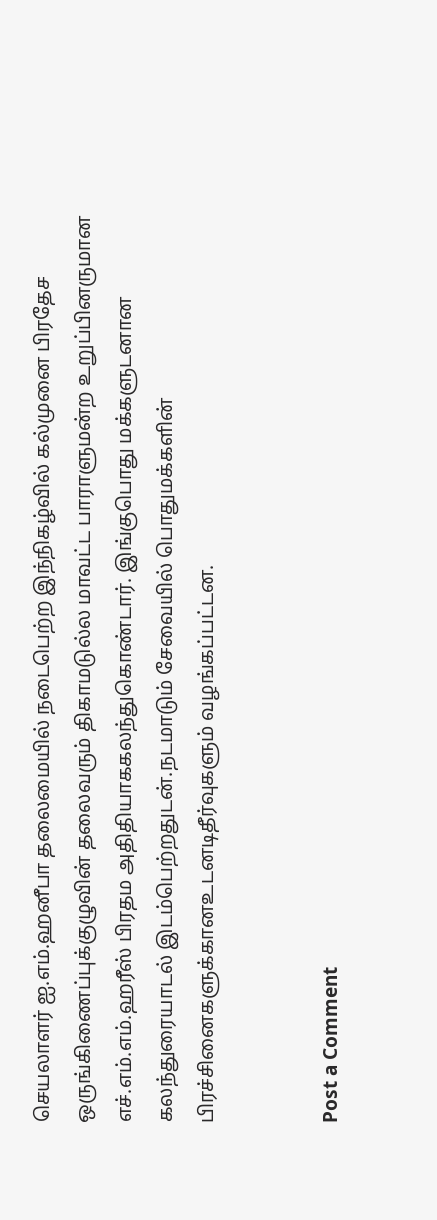செயலாளர் ஐ.எம்.ஹனீபா தலைமையில் நடைபெற்ற இந்நிகழ்வில் கல்முனை பிரதேச ஒருங்கிணைப்புக்குழுவின் தலைவரும் திகாமடுல்ல மாவட்ட பாராளுமன்ற உறுப்பினருமான எச்.எம்.எம்.ஹரீஸ் பிரதம அதிதியாககலந்துகொண்டார். இங்குபொது மக்களுடனான கலந்துரையாடல் இடம்பெற்றதுடன்.நடமாடும் சேவையில் பொதுமக்களின் பிரச்சினைகளுக்கானஉடனடிதீர்வுகளும் வழங்கப்பட்டன.


Post a Comment